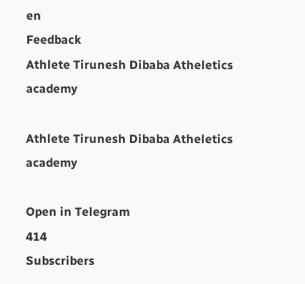en
Feedback
Athlete Tirunesh Dibaba Atheletics academy

Athlete Tirunesh Dibaba Atheletics academy

Open in Telegram
414
Subscribers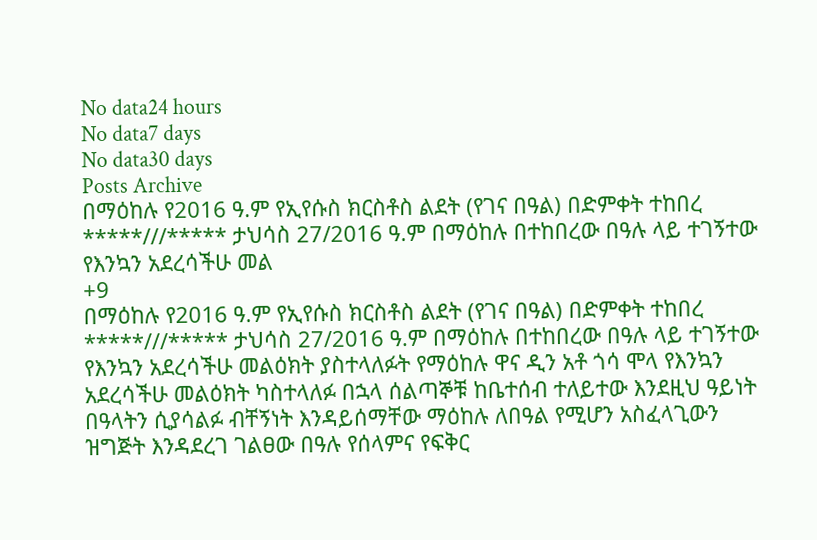No data24 hours
No data7 days
No data30 days
Posts Archive
በማዕከሉ የ2016 ዓ.ም የኢየሱስ ክርስቶስ ልደት (የገና በዓል) በድምቀት ተከበረ *****///***** ታህሳስ 27/2016 ዓ.ም በማዕከሉ በተከበረው በዓሉ ላይ ተገኝተው የእንኳን አደረሳችሁ መል
+9
በማዕከሉ የ2016 ዓ.ም የኢየሱስ ክርስቶስ ልደት (የገና በዓል) በድምቀት ተከበረ *****///***** ታህሳስ 27/2016 ዓ.ም በማዕከሉ በተከበረው በዓሉ ላይ ተገኝተው የእንኳን አደረሳችሁ መልዕክት ያስተላለፉት የማዕከሉ ዋና ዲን አቶ ጎሳ ሞላ የእንኳን አደረሳችሁ መልዕክት ካስተላለፉ በኋላ ሰልጣኞቹ ከቤተሰብ ተለይተው እንደዚህ ዓይነት በዓላትን ሲያሳልፉ ብቸኝነት እንዳይሰማቸው ማዕከሉ ለበዓል የሚሆን አስፈላጊውን ዝግጅት እንዳደረገ ገልፀው በዓሉ የሰላምና የፍቅር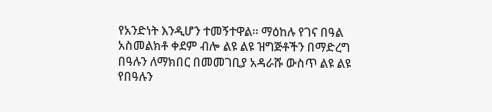የአንድነት እንዲሆን ተመኝተዋል። ማዕከሉ የገና በዓል አስመልክቶ ቀደም ብሎ ልዩ ልዩ ዝግጅቶችን በማድረግ በዓሉን ለማክበር በመመገቢያ አዳራሹ ውስጥ ልዩ ልዩ የበዓሉን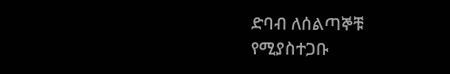ድባብ ለሰልጣኞቹ የሚያስተጋቡ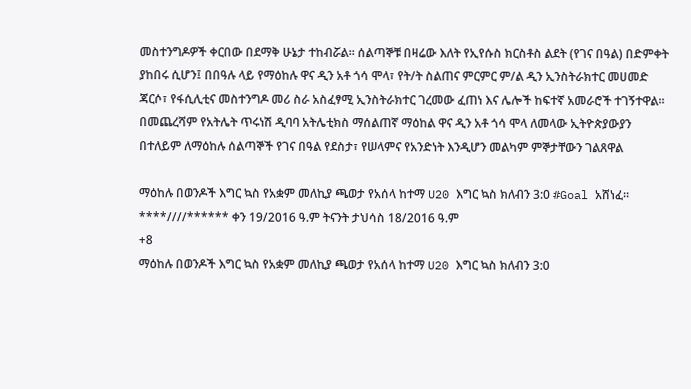መስተንግዶዎች ቀርበው በደማቅ ሁኔታ ተከብሯል። ሰልጣኞቹ በዛሬው እለት የኢየሱስ ክርስቶስ ልደት (የገና በዓል) በድምቀት ያከበሩ ሲሆን፤ በበዓሉ ላይ የማዕከሉ ዋና ዲን አቶ ጎሳ ሞላ፣ የት/ት ስልጠና ምርምር ም/ል ዲን ኢንስትራክተር መሀመድ ጃርሶ፣ የፋሲሊቲና መስተንግዶ መሪ ስራ አስፈፃሚ ኢንስትራክተር ገረመው ፈጠነ እና ሌሎች ከፍተኛ አመራሮች ተገኝተዋል። በመጨረሻም የአትሌት ጥሩነሽ ዲባባ አትሌቲክስ ማሰልጠኛ ማዕከል ዋና ዲን አቶ ጎሳ ሞላ ለመላው ኢትዮጵያውያን በተለይም ለማዕከሉ ሰልጣኞች የገና በዓል የደስታ፣ የሠላምና የአንድነት እንዲሆን መልካም ምኞታቸውን ገልጸዋል

ማዕከሉ በወንዶች እግር ኳስ የአቋም መለኪያ ጫወታ የአሰላ ከተማ U20 እግር ኳስ ክለብን 3:0 #Goal አሸነፈ። ****////****** ቀን 19/2016 ዓ.ም ትናንት ታህሳስ 18/2016 ዓ.ም
+8
ማዕከሉ በወንዶች እግር ኳስ የአቋም መለኪያ ጫወታ የአሰላ ከተማ U20 እግር ኳስ ክለብን 3:0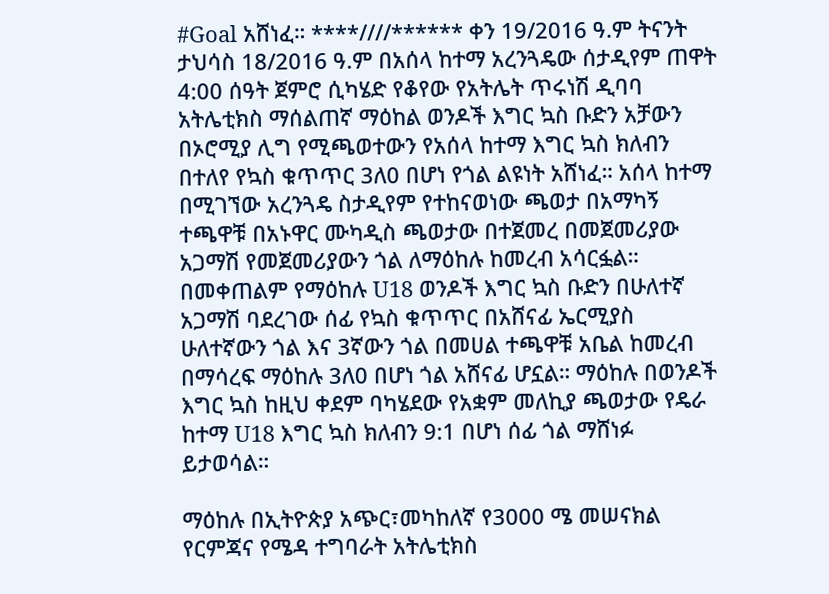#Goal አሸነፈ። ****////****** ቀን 19/2016 ዓ.ም ትናንት ታህሳስ 18/2016 ዓ.ም በአሰላ ከተማ አረንጓዴው ሰታዲየም ጠዋት 4:00 ሰዓት ጀምሮ ሲካሄድ የቆየው የአትሌት ጥሩነሽ ዲባባ አትሌቲክስ ማሰልጠኛ ማዕከል ወንዶች እግር ኳስ ቡድን አቻውን በኦሮሚያ ሊግ የሚጫወተውን የአሰላ ከተማ እግር ኳስ ክለብን በተለየ የኳስ ቁጥጥር 3ለ0 በሆነ የጎል ልዩነት አሸነፈ። አሰላ ከተማ በሚገኘው አረንጓዴ ስታዲየም የተከናወነው ጫወታ በአማካኝ ተጫዋቹ በአኑዋር ሙካዲስ ጫወታው በተጀመረ በመጀመሪያው አጋማሽ የመጀመሪያውን ጎል ለማዕከሉ ከመረብ አሳርፏል። በመቀጠልም የማዕከሉ U18 ወንዶች እግር ኳስ ቡድን በሁለተኛ አጋማሽ ባደረገው ሰፊ የኳስ ቁጥጥር በአሸናፊ ኤርሚያስ ሁለተኛውን ጎል እና 3ኛውን ጎል በመሀል ተጫዋቹ አቤል ከመረብ በማሳረፍ ማዕከሉ 3ለ0 በሆነ ጎል አሸናፊ ሆኗል። ማዕከሉ በወንዶች እግር ኳስ ከዚህ ቀደም ባካሄደው የአቋም መለኪያ ጫወታው የዴራ ከተማ U18 እግር ኳስ ክለብን 9:1 በሆነ ሰፊ ጎል ማሸነፉ ይታወሳል።

ማዕከሉ በኢትዮጵያ አጭር፣መካከለኛ የ3000 ሜ መሠናክል የርምጃና የሜዳ ተግባራት አትሌቲክስ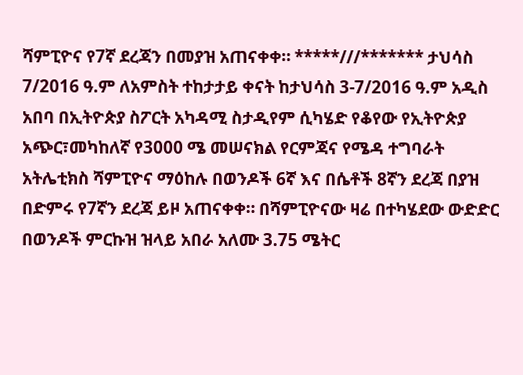ሻምፒዮና የ7ኛ ደረጃን በመያዝ አጠናቀቀ። *****///******* ታህሳስ 7/2016 ዓ.ም ለአምስት ተከታታይ ቀናት ከታህሳስ 3-7/2016 ዓ.ም አዲስ አበባ በኢትዮጵያ ስፖርት አካዳሚ ስታዲየም ሲካሄድ የቆየው የኢትዮጵያ አጭር፣መካከለኛ የ3000 ሜ መሠናክል የርምጃና የሜዳ ተግባራት አትሌቲክስ ሻምፒዮና ማዕከሉ በወንዶች 6ኛ እና በሴቶች 8ኛን ደረጃ በያዝ በድምሩ የ7ኛን ደረጃ ይዞ አጠናቀቀ። በሻምፒዮናው ዛሬ በተካሄደው ውድድር በወንዶች ምርኩዝ ዝላይ አበራ አለሙ 3.75 ሜትር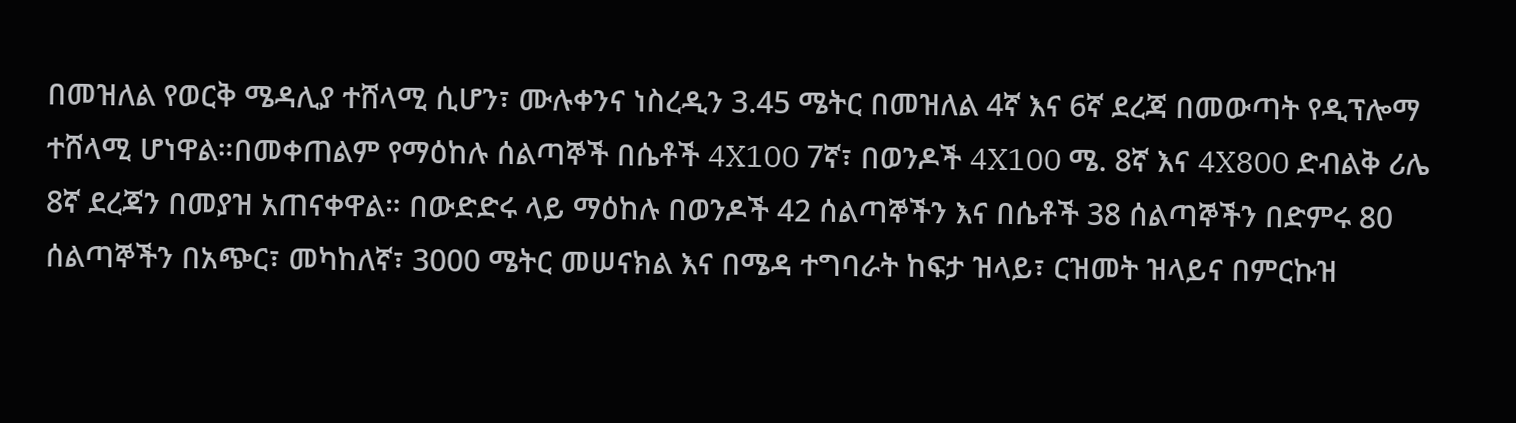በመዝለል የወርቅ ሜዳሊያ ተሸላሚ ሲሆን፣ ሙሉቀንና ነስረዲን 3.45 ሜትር በመዝለል 4ኛ እና 6ኛ ደረጃ በመውጣት የዲፕሎማ ተሸላሚ ሆነዋል።በመቀጠልም የማዕከሉ ሰልጣኞች በሴቶች 4X100 7ኛ፣ በወንዶች 4X100 ሜ. 8ኛ እና 4X800 ድብልቅ ሪሌ 8ኛ ደረጃን በመያዝ አጠናቀዋል። በውድድሩ ላይ ማዕከሉ በወንዶች 42 ሰልጣኞችን እና በሴቶች 38 ሰልጣኞችን በድምሩ 80 ሰልጣኞችን በአጭር፣ መካከለኛ፣ 3000 ሜትር መሠናክል እና በሜዳ ተግባራት ከፍታ ዝላይ፣ ርዝመት ዝላይና በምርኩዝ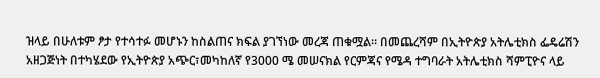ዝላይ በሁለቱም ፆታ የተሳተፉ መሆኑን ከስልጠና ክፍል ያገኘነው መረጃ ጠቁሟል። በመጨረሻም በኢትዮጵያ አትሌቲክስ ፌዴሬሽን አዘጋጅነት በተካሄደው የኢትዮጵያ አጭር፣መካከለኛ የ3000 ሜ መሠናክል የርምጃና የሜዳ ተግባራት አትሌቲክስ ሻምፒዮና ላይ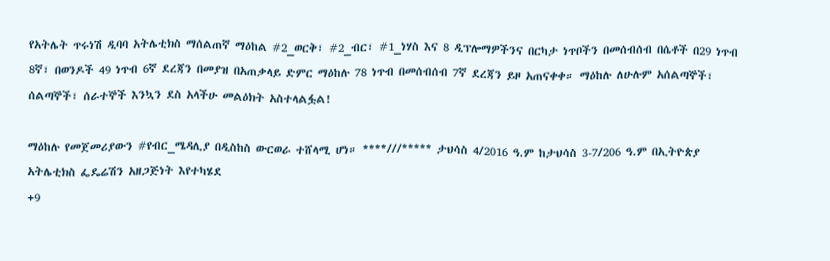የአትሌት ጥሩነሽ ዲባባ አትሌቲክስ ማሰልጠኛ ማዕከል #2_ወርቅ፣ #2_ብር፣ #1_ነሃስ እና 8 ዲፕሎማዎችንና በርካታ ነጥቦችን በመሰብሰብ በሴቶች በ29 ነጥብ 8ኛ፣ በወንዶች 49 ነጥብ 6ኛ ደረጃን በመያዝ በአጠቃላይ ድምር ማዕከሉ 78 ነጥብ በመሰብሰብ 7ኛ ደረጃን ይዞ አጠናቀቀ። ማዕከሉ ለሁሉም አሰልጣኞች፣ ሰልጣኞች፣ ሰራተኞች እንኳን ደስ አላችሁ መልዕክት አስተላልፏል!

ማዕከሉ የመጀመሪያውን #የብር_ሜዳሊያ በዲስከስ ውርወራ ተሸላሚ ሆነ። ****///***** ታህሳስ 4/2016 ዓ.ም ከታህሳስ 3-7/206 ዓ.ም በኢትዮጵያ አትሌቲክስ ፌዴሬሽን አዘጋጅነት እየተካሄደ
+9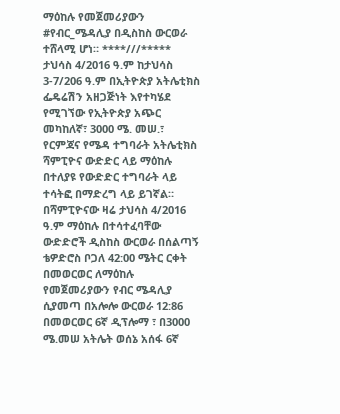ማዕከሉ የመጀመሪያውን #የብር_ሜዳሊያ በዲስከስ ውርወራ ተሸላሚ ሆነ። ****///***** ታህሳስ 4/2016 ዓ.ም ከታህሳስ 3-7/206 ዓ.ም በኢትዮጵያ አትሌቲክስ ፌዴሬሽን አዘጋጅነት እየተካሄደ የሚገኘው የኢትዮጵያ አጭር መካከለኛ፣ 3000 ሜ. መሠ.፣ የርምጃና የሜዳ ተግባራት አትሌቲክስ ሻምፒዮና ውድድር ላይ ማዕከሉ በተለያዩ የውድድር ተግባራት ላይ ተሳትፎ በማድረግ ላይ ይገኛል። በሻምፒዮናው ዛሬ ታህሳስ 4/2016 ዓ.ም ማዕከሉ በተሳተፈባቸው ውድድሮች ዲስከስ ውርወራ በሰልጣኝ ቴዎድሮስ ቦጋለ 42:00 ሜትር ርቀት በመወርወር ለማዕከሉ የመጀመሪያውን የብር ሜዳሊያ ሲያመጣ በአሎሎ ውርወራ 12:86 በመወርወር 6ኛ ዲፕሎማ ፣ በ3000 ሜ.መሠ አትሌት ወሰኔ አሰፋ 6ኛ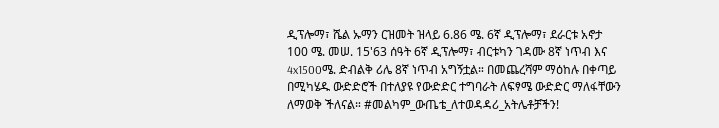ዲፕሎማ፣ ሼል ኡማን ርዝመት ዝላይ 6.86 ሜ. 6ኛ ዲፕሎማ፣ ደራርቱ አኖታ 100 ሜ. መሠ. 15'63 ሰዓት 6ኛ ዲፕሎማ፣ ብርቱካን ገዳሙ 8ኛ ነጥብ እና 4x1500ሜ. ድብልቅ ሪሌ 8ኛ ነጥብ አግኝቷል። በመጨረሻም ማዕከሉ በቀጣይ በሚካሄዱ ውድድሮች በተለያዩ የውድድር ተግባራት ለፍፃሜ ውድድር ማለፋቸውን ለማወቅ ችለናል። #መልካም_ውጤቴ_ለተወዳዳሪ_አትሌቶቻችን!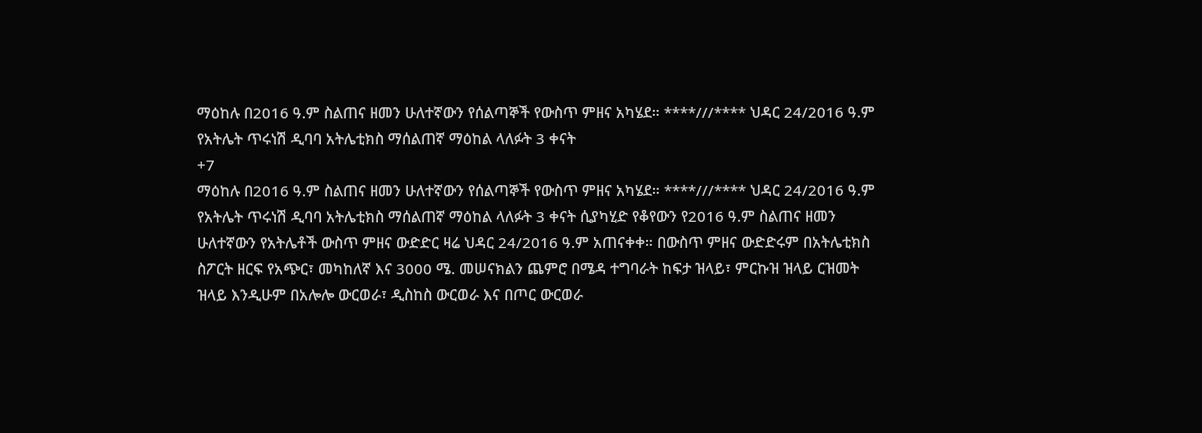ማዕከሉ በ2016 ዓ.ም ስልጠና ዘመን ሁለተኛውን የሰልጣኞች የውስጥ ምዘና አካሄደ። ****///**** ህዳር 24/2016 ዓ.ም የአትሌት ጥሩነሽ ዲባባ አትሌቲክስ ማሰልጠኛ ማዕከል ላለፉት 3 ቀናት
+7
ማዕከሉ በ2016 ዓ.ም ስልጠና ዘመን ሁለተኛውን የሰልጣኞች የውስጥ ምዘና አካሄደ። ****///**** ህዳር 24/2016 ዓ.ም የአትሌት ጥሩነሽ ዲባባ አትሌቲክስ ማሰልጠኛ ማዕከል ላለፉት 3 ቀናት ሲያካሂድ የቆየውን የ2016 ዓ.ም ስልጠና ዘመን ሁለተኛውን የአትሌቶች ውስጥ ምዘና ውድድር ዛሬ ህዳር 24/2016 ዓ.ም አጠናቀቀ። በውስጥ ምዘና ውድድሩም በአትሌቲክስ ስፖርት ዘርፍ የአጭር፣ መካከለኛ እና 3000 ሜ. መሠናክልን ጨምሮ በሜዳ ተግባራት ከፍታ ዝላይ፣ ምርኩዝ ዝላይ ርዝመት ዝላይ እንዲሁም በአሎሎ ውርወራ፣ ዲስከስ ውርወራ እና በጦር ውርወራ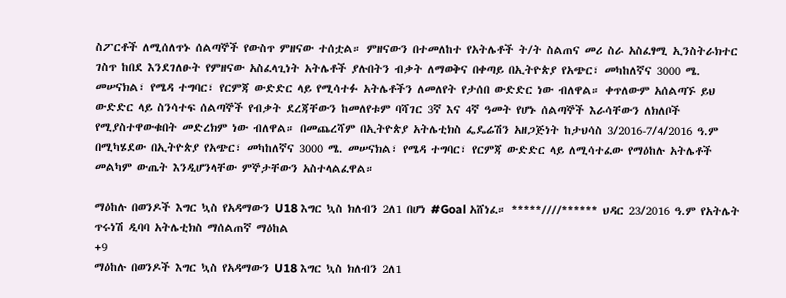ስፖርቶች ለሚሰለጥኑ ሰልጣኞች የውስጥ ምዘናው ተሰቷል። ምዘናውን በተመለከተ የአትሌቶች ት/ት ስልጠና መሪ ስራ አስፈፃሚ ኢንስትራክተር ገስጥ ከበደ እንደገለፁት የምዘናው አስፈላጊነት አትሌቶች ያሉበትን ብቃት ለማወቅና በቀጣይ በኢትዮጵያ የአጭር፣ መካከለኛና 3000 ሜ. መሠናክል፣ የሜዳ ተግባር፣ የርምጃ ውድድር ላይ የሚሳተፉ አትሌቶችን ለመለየት የታሰበ ውድድር ነው ብለዋል። ቀጥለውም አሰልጣኙ ይህ ውድድር ላይ ስንሳተፍ ሰልጣኞች የብቃት ደረጃቸውን ከመለየቱም ባሻገር 3ኛ እና 4ኛ ዓመት የሆኑ ሰልጣኞች እራሳቸውን ለክለቦች የሚያስተዋውቁበት መድረክም ነው ብለዋል። በመጨረሻም በኢትዮጵያ አትሌቲክስ ፌዴሬሽን አዘጋጅነት ከታህሳስ 3/2016-7/4/2016 ዓ.ም በሚካሄደው በኢትዮጵያ የአጭር፣ መካከለኛና 3000 ሜ. መሠናክል፣ የሜዳ ተግባር፣ የርምጃ ውድድር ላይ ለሚሳተፈው የማዕከሉ አትሌቶች መልካም ውጤት እንዲሆንላቸው ምኞታቸውን አስተላልፈዋል።

ማዕከሉ በወንዶች እግር ኳስ የአዳማውን U18 እግር ኳስ ክለብን 2ለ1 በሆነ #Goal አሸነፈ። *****////****** ህዳር 23/2016 ዓ.ም የአትሌት ጥሩነሽ ዲባባ አትሌቲክስ ማሰልጠኛ ማዕከል
+9
ማዕከሉ በወንዶች እግር ኳስ የአዳማውን U18 እግር ኳስ ክለብን 2ለ1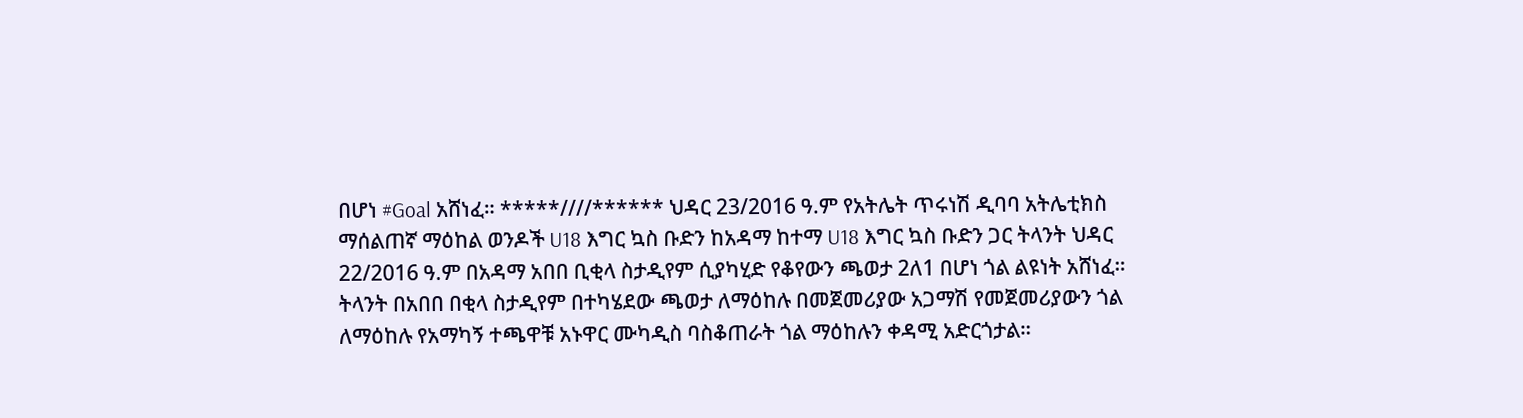በሆነ #Goal አሸነፈ። *****////****** ህዳር 23/2016 ዓ.ም የአትሌት ጥሩነሽ ዲባባ አትሌቲክስ ማሰልጠኛ ማዕከል ወንዶች U18 እግር ኳስ ቡድን ከአዳማ ከተማ U18 እግር ኳስ ቡድን ጋር ትላንት ህዳር 22/2016 ዓ.ም በአዳማ አበበ ቢቂላ ስታዲየም ሲያካሂድ የቆየውን ጫወታ 2ለ1 በሆነ ጎል ልዩነት አሸነፈ። ትላንት በአበበ በቂላ ስታዲየም በተካሄደው ጫወታ ለማዕከሉ በመጀመሪያው አጋማሽ የመጀመሪያውን ጎል ለማዕከሉ የአማካኝ ተጫዋቹ አኑዋር ሙካዲስ ባስቆጠራት ጎል ማዕከሉን ቀዳሚ አድርጎታል።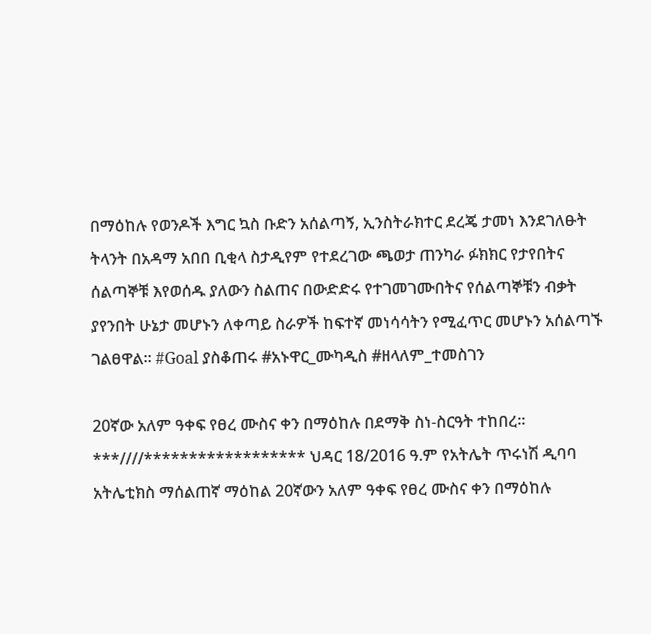በማዕከሉ የወንዶች እግር ኳስ ቡድን አሰልጣኝ, ኢንስትራክተር ደረጄ ታመነ እንደገለፁት ትላንት በአዳማ አበበ ቢቂላ ስታዲየም የተደረገው ጫወታ ጠንካራ ፉክክር የታየበትና ሰልጣኞቹ እየወሰዱ ያለውን ስልጠና በውድድሩ የተገመገሙበትና የሰልጣኞቹን ብቃት ያየንበት ሁኔታ መሆኑን ለቀጣይ ስራዎች ከፍተኛ መነሳሳትን የሚፈጥር መሆኑን አሰልጣኙ ገልፀዋል። #Goal ያስቆጠሩ #አኑዋር_ሙካዲስ #ዘላለም_ተመስገን

20ኛው አለም ዓቀፍ የፀረ ሙስና ቀን በማዕከሉ በደማቅ ስነ-ስርዓት ተከበረ። ***////****************** ህዳር 18/2016 ዓ.ም የአትሌት ጥሩነሽ ዲባባ አትሌቲክስ ማሰልጠኛ ማዕከል 20ኛውን አለም ዓቀፍ የፀረ ሙስና ቀን በማዕከሉ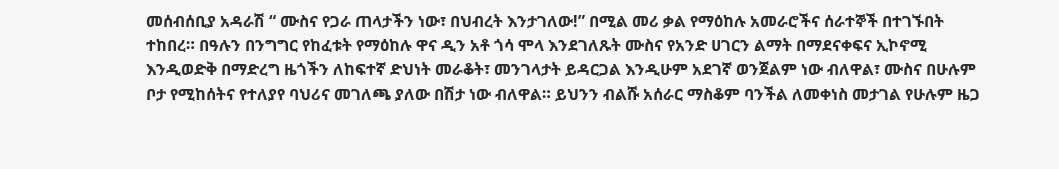መሰብሰቢያ አዳራሽ “ ሙስና የጋራ ጠላታችን ነው፣ በህብረት እንታገለው!” በሚል መሪ ቃል የማዕከሉ አመራሮችና ሰራተኞች በተገኙበት ተከበረ። በዓሉን በንግግር የከፈቱት የማዕከሉ ዋና ዲን አቶ ጎሳ ሞላ እንደገለጹት ሙስና የአንድ ሀገርን ልማት በማደናቀፍና ኢኮኖሚ እንዲወድቅ በማድረግ ዜጎችን ለከፍተኛ ድህነት መራቆት፣ መንገላታት ይዳርጋል እንዲሁም አደገኛ ወንጀልም ነው ብለዋል፣ ሙስና በሁሉም ቦታ የሚከሰትና የተለያየ ባህሪና መገለጫ ያለው በሽታ ነው ብለዋል። ይህንን ብልሹ አሰራር ማስቆም ባንችል ለመቀነስ መታገል የሁሉም ዜጋ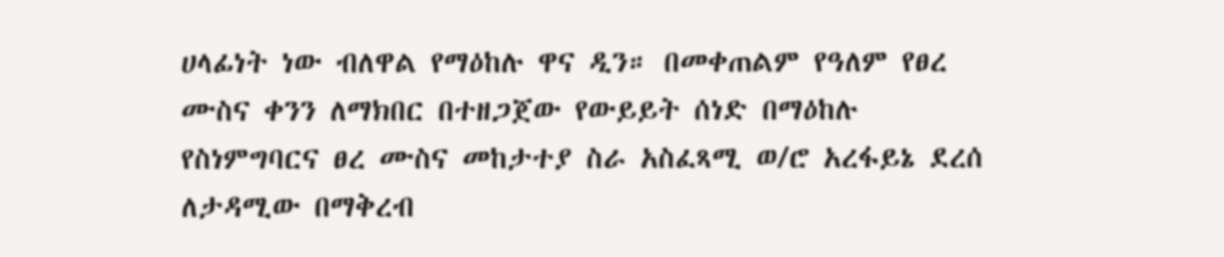ሀላፊነት ነው ብለዋል የማዕከሉ ዋና ዲን። በመቀጠልም የዓለም የፀረ ሙስና ቀንን ለማክበር በተዘጋጀው የውይይት ሰነድ በማዕከሉ የስነምግባርና ፀረ ሙስና መከታተያ ስራ አስፈጻሚ ወ/ሮ አረፋይኔ ደረሰ ለታዳሚው በማቅረብ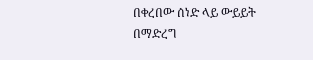በቀረበው ሰነድ ላይ ውይይት በማድረግ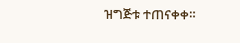ዝግጅቱ ተጠናቀቀ።